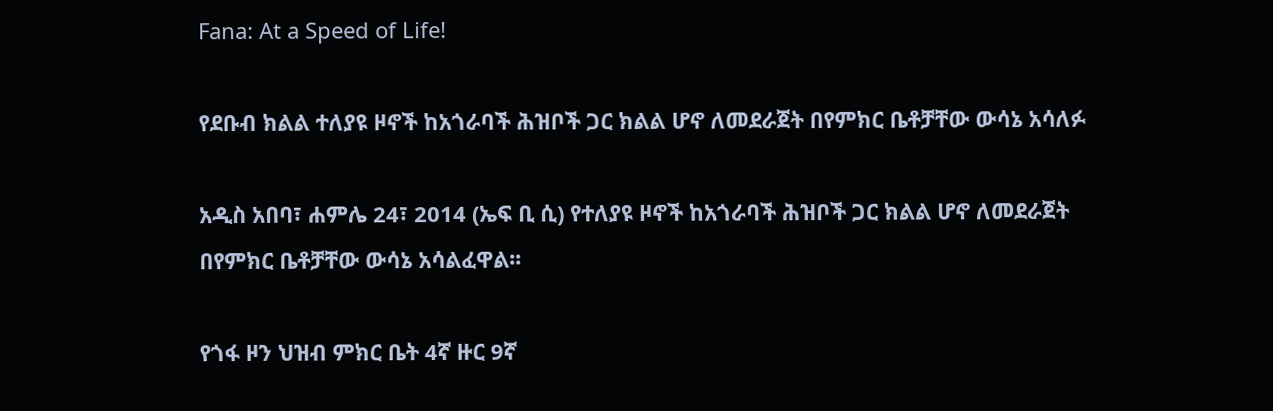Fana: At a Speed of Life!

የደቡብ ክልል ተለያዩ ዞኖች ከአጎራባች ሕዝቦች ጋር ክልል ሆኖ ለመደራጀት በየምክር ቤቶቻቸው ውሳኔ አሳለፉ

አዲስ አበባ፣ ሐምሌ 24፣ 2014 (ኤፍ ቢ ሲ) የተለያዩ ዞኖች ከአጎራባች ሕዝቦች ጋር ክልል ሆኖ ለመደራጀት በየምክር ቤቶቻቸው ውሳኔ አሳልፈዋል፡፡

የጎፋ ዞን ህዝብ ምክር ቤት 4ኛ ዙር 9ኛ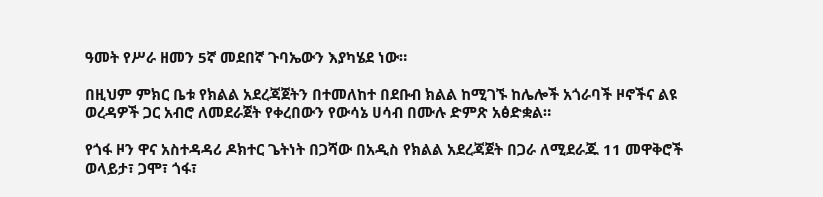ዓመት የሥራ ዘመን 5ኛ መደበኛ ጉባኤውን እያካሄደ ነው።

በዚህም ምክር ቤቱ የክልል አደረጃጀትን በተመለከተ በደቡብ ክልል ከሚገኙ ከሌሎች አጎራባች ዞኖችና ልዩ ወረዳዎች ጋር አብሮ ለመደራጀት የቀረበውን የውሳኔ ሀሳብ በሙሉ ድምጽ አፅድቋል።

የጎፋ ዞን ዋና አስተዳዳሪ ዶክተር ጌትነት በጋሻው በአዲስ የክልል አደረጃጀት በጋራ ለሚደራጁ 11 መዋቅሮች ወላይታ፣ ጋሞ፣ ጎፋ፣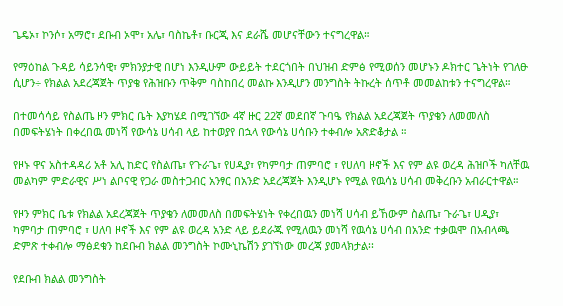ጌዴኦ፣ ኮንሶ፣ አማሮ፣ ደቡብ ኦሞ፣ አሌ፣ ባስኬቶ፣ ቡርጂ እና ደራሼ መሆናቸውን ተናግረዋል።

የማዕከል ጉዳይ ሳይንሳዊ፣ ምክንያታዊ በሆነ እንዲሁም ውይይት ተደርጎበት በህዝብ ድምፅ የሚወሰን መሆኑን ዶክተር ጌትነት የገለፁ ሲሆን÷ የክልል አደረጃጀት ጥያቄ የሕዝቡን ጥቅም ባስከበረ መልኩ እንዲሆን መንግስት ትኩረት ሰጥቶ መመልከቱን ተናግረዋል።

በተመሳሳይ የስልጤ ዞን ምክር ቤት እያካሄደ በሚገኘው 4ኛ ዙር 22ኛ መደበኛ ጉባዔ የክልል አደረጃጀት ጥያቄን ለመመለስ በመፍትሄነት በቀረበዉ መነሻ የውሳኔ ሀሳብ ላይ ከተወያየ በኋላ የውሳኔ ሀሳቡን ተቀብሎ አጽድቆታል ።

የዞኑ ዋና አስተዳዳሪ አቶ አሊ ከድር የስልጤ፣ የጉራጌ፣ የሀዲያ፣ የካምባታ ጠምባሮ ፣ የሀለባ ዞኖች እና የም ልዩ ወረዳ ሕዝቦች ካለቸዉ መልካም ምድራዊና ሥነ ልቦናዊ የጋራ መስተጋብር አንፃር በአንድ አደረጃጀት እንዲሆኑ የሚል የዉሳኔ ሀሳብ መቅረቡን አብራርተዋል።

የዞን ምክር ቤቱ የክልል አደረጃጀት ጥያቄን ለመመለስ በመፍትሄነት የቀረበዉን መነሻ ሀሳብ ይኸውም ስልጤ፣ ጉራጌ፣ ሀዲያ፣ ካምባታ ጠምባሮ ፣ ሀለባ ዞኖች እና የም ልዩ ወረዳ አንድ ላይ ይደራጁ የሚለዉን መነሻ የዉሳኔ ሀሳብ በአንድ ተቃዉሞ በአብላጫ ድምጽ ተቀብሎ ማፅደቁን ከደቡብ ክልል መንግስት ኮሙኒኬሽን ያገኘነው መረጃ ያመላክታል፡፡

የደቡብ ክልል መንግስት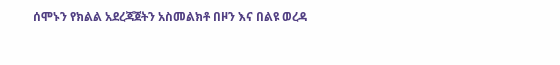ሰሞኑን የክልል አደረጃጀትን አስመልክቶ በዞን እና በልዩ ወረዳ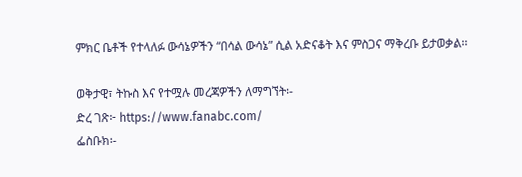ምክር ቤቶች የተላለፉ ውሳኔዎችን “በሳል ውሳኔ” ሲል አድናቆት እና ምስጋና ማቅረቡ ይታወቃል፡፡

ወቅታዊ፣ ትኩስ እና የተሟሉ መረጃዎችን ለማግኘት፡-
ድረ ገጽ፦ https://www.fanabc.com/
ፌስቡክ፡-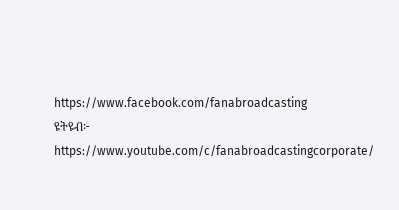https://www.facebook.com/fanabroadcasting
ዩትዩብ፦ https://www.youtube.com/c/fanabroadcastingcorporate/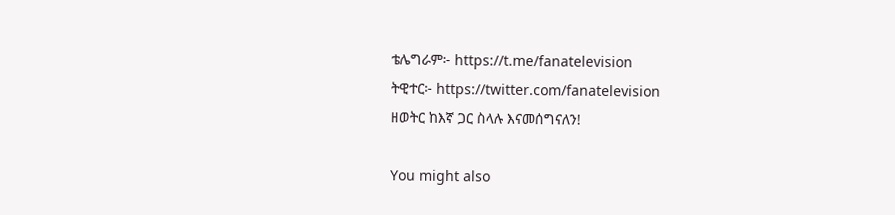ቴሌግራም፦ https://t.me/fanatelevision
ትዊተር፦ https://twitter.com/fanatelevision
ዘወትር ከእኛ ጋር ስላሉ እናመሰግናለን!

You might also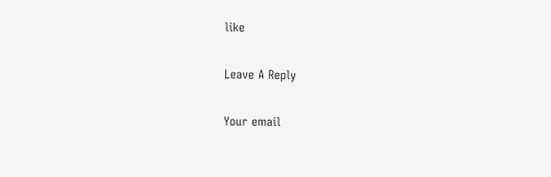like

Leave A Reply

Your email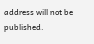address will not be published.